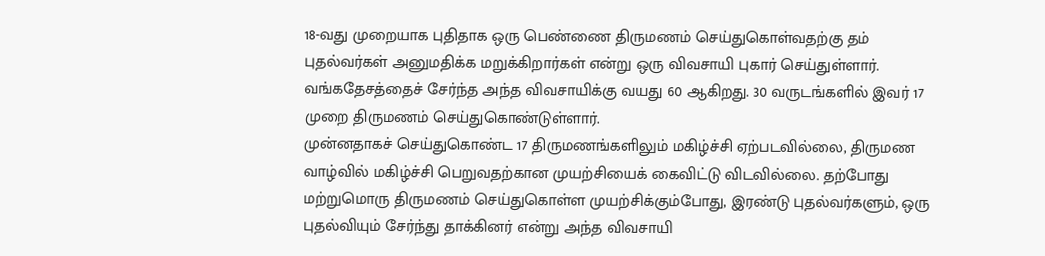18-வது முறையாக புதிதாக ஒரு பெண்ணை திருமணம் செய்துகொள்வதற்கு தம் புதல்வர்கள் அனுமதிக்க மறுக்கிறார்கள் என்று ஒரு விவசாயி புகார் செய்துள்ளார்.
வங்கதேசத்தைச் சேர்ந்த அந்த விவசாயிக்கு வயது 60 ஆகிறது. 30 வருடங்களில் இவர் 17 முறை திருமணம் செய்துகொண்டுள்ளார்.
முன்னதாகச் செய்துகொண்ட 17 திருமணங்களிலும் மகிழ்ச்சி ஏற்படவில்லை, திருமண வாழ்வில் மகிழ்ச்சி பெறுவதற்கான முயற்சியைக் கைவிட்டு விடவில்லை. தற்போது மற்றுமொரு திருமணம் செய்துகொள்ள முயற்சிக்கும்போது, இரண்டு புதல்வர்களும், ஒரு புதல்வியும் சேர்ந்து தாக்கினர் என்று அந்த விவசாயி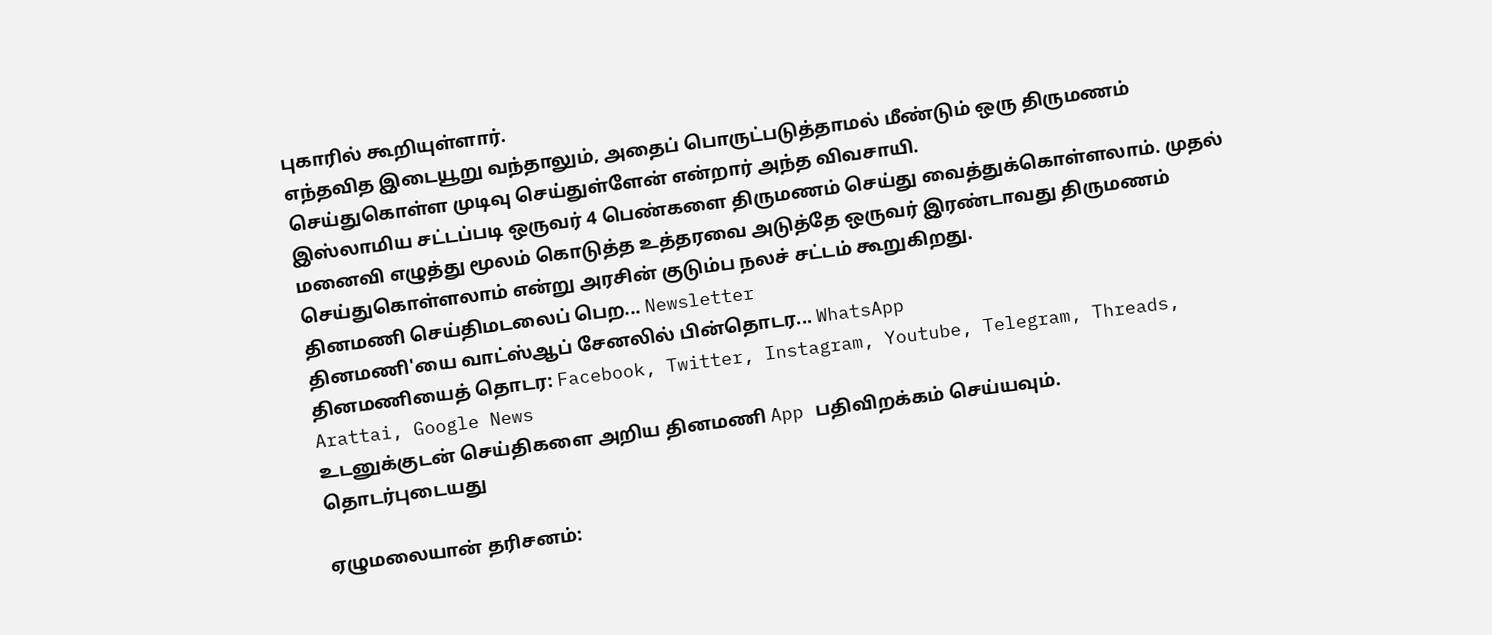புகாரில் கூறியுள்ளார்.
எந்தவித இடையூறு வந்தாலும், அதைப் பொருட்படுத்தாமல் மீண்டும் ஒரு திருமணம் செய்துகொள்ள முடிவு செய்துள்ளேன் என்றார் அந்த விவசாயி.
இஸ்லாமிய சட்டப்படி ஒருவர் 4 பெண்களை திருமணம் செய்து வைத்துக்கொள்ளலாம். முதல் மனைவி எழுத்து மூலம் கொடுத்த உத்தரவை அடுத்தே ஒருவர் இரண்டாவது திருமணம் செய்துகொள்ளலாம் என்று அரசின் குடும்ப நலச் சட்டம் கூறுகிறது.
தினமணி செய்திமடலைப் பெற... Newsletter
தினமணி'யை வாட்ஸ்ஆப் சேனலில் பின்தொடர... WhatsApp
தினமணியைத் தொடர: Facebook, Twitter, Instagram, Youtube, Telegram, Threads, Arattai, Google News
உடனுக்குடன் செய்திகளை அறிய தினமணி App பதிவிறக்கம் செய்யவும்.
தொடர்புடையது

ஏழுமலையான் தரிசனம்: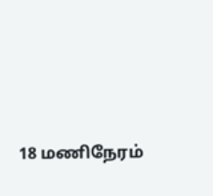18 மணிநேரம்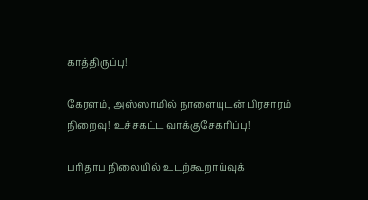காத்திருப்பு!

கேரளம், அஸ்ஸாமில் நாளையுடன் பிரசாரம் நிறைவு! உச்சகட்ட வாக்குசேகரிப்பு!

பரிதாப நிலையில் உடற்கூறாய்வுக்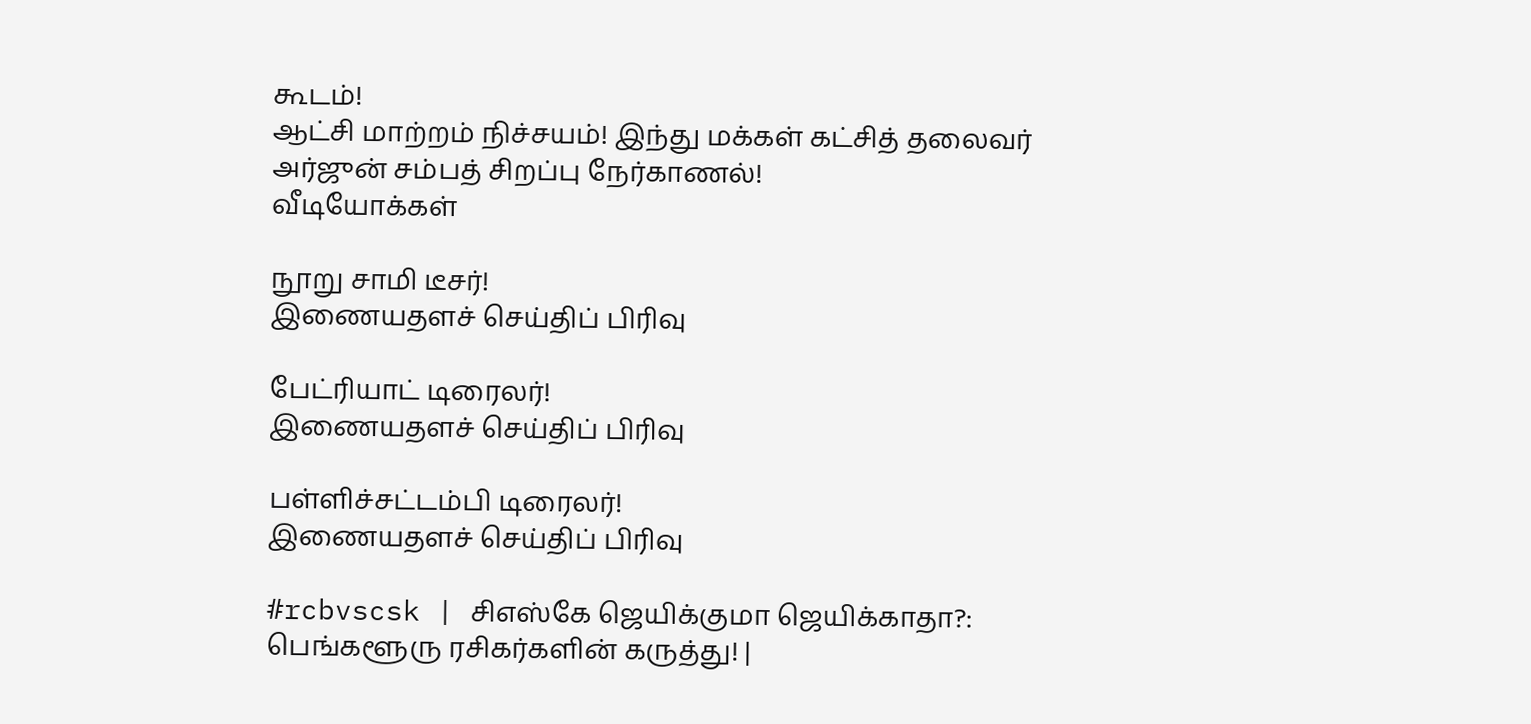கூடம்!
ஆட்சி மாற்றம் நிச்சயம்! இந்து மக்கள் கட்சித் தலைவர் அர்ஜுன் சம்பத் சிறப்பு நேர்காணல்!
வீடியோக்கள்

நூறு சாமி டீசர்!
இணையதளச் செய்திப் பிரிவு

பேட்ரியாட் டிரைலர்!
இணையதளச் செய்திப் பிரிவு

பள்ளிச்சட்டம்பி டிரைலர்!
இணையதளச் செய்திப் பிரிவு

#rcbvscsk | சிஎஸ்கே ஜெயிக்குமா ஜெயிக்காதா?: பெங்களூரு ரசிகர்களின் கருத்து! |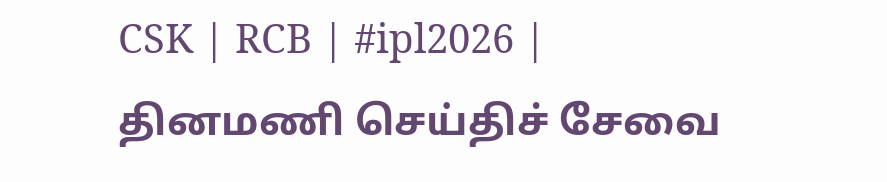CSK | RCB | #ipl2026 |
தினமணி செய்திச் சேவை